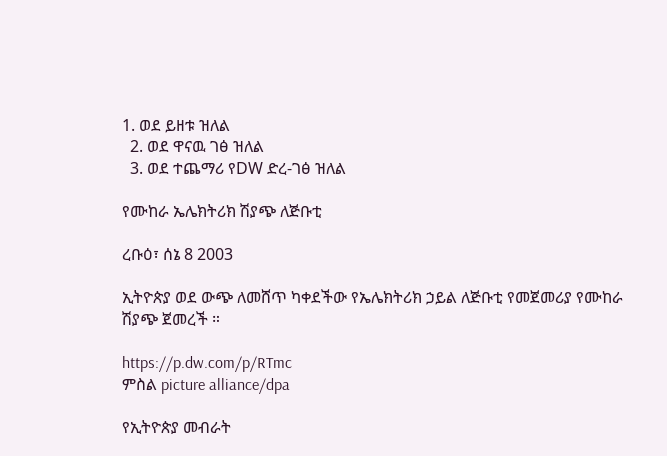1. ወደ ይዘቱ ዝለል
  2. ወደ ዋናዉ ገፅ ዝለል
  3. ወደ ተጨማሪ የDW ድረ-ገፅ ዝለል

የሙከራ ኤሌክትሪክ ሽያጭ ለጅቡቲ

ረቡዕ፣ ሰኔ 8 2003

ኢትዮጵያ ወደ ውጭ ለመሸጥ ካቀደችው የኤሌክትሪክ ኃይል ለጅቡቲ የመጀመሪያ የሙከራ ሽያጭ ጀመረች ።

https://p.dw.com/p/RTmc
ምስል picture alliance/dpa

የኢትዮጵያ መብራት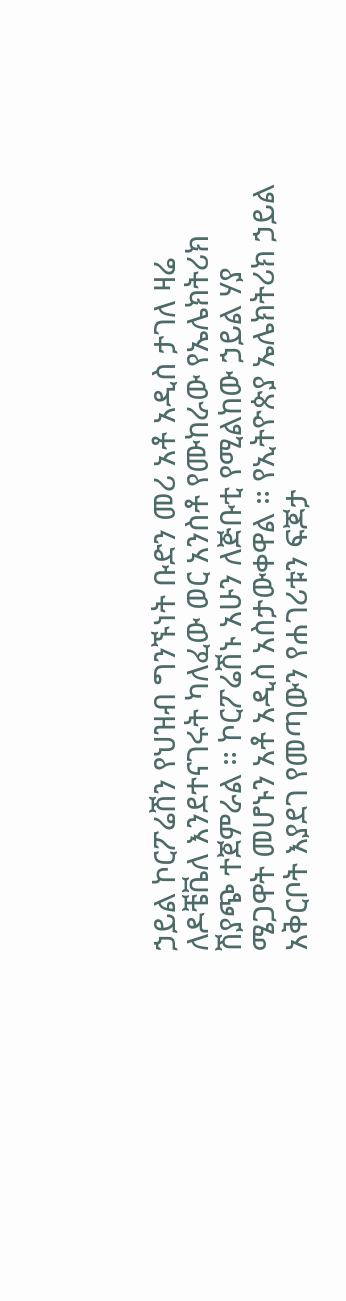ኃይል ኮርፖሬሽን የህዝብ ግንኙነት ቡድን መሪ አቶ አዲስ ታገለ ዛሬ ለዶቼቬለ እንደተናገሩት ካለፈው ወር አንስቶ የሙከራው የኤሌክትሪክ ሽያጭ ተጀምራል ። ኮርፖሬሽኑ አሁን ለጅቡቲ የሚልከው ኃይል ሃያ ሜጋዋት መሆኑን አቶ አዲስ አስታውቀዋል ። የኢትዮጵያ ኤሌክትሪክ ኃይል አቅርቦት እያደገ የመጣውን የሐገሪቱን ፍጆታ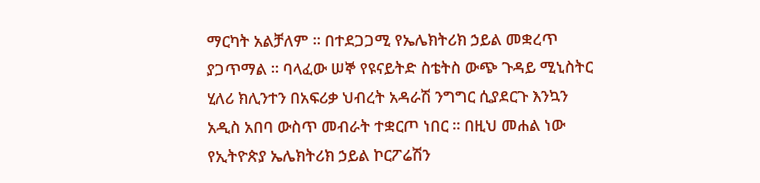ማርካት አልቻለም ። በተደጋጋሚ የኤሌክትሪክ ኃይል መቋረጥ ያጋጥማል ። ባላፈው ሠኞ የዩናይትድ ስቴትስ ውጭ ጉዳይ ሚኒስትር ሂለሪ ክሊንተን በአፍሪቃ ህብረት አዳራሽ ንግግር ሲያደርጉ እንኳን አዲስ አበባ ውስጥ መብራት ተቋርጦ ነበር ። በዚህ መሐል ነው የኢትዮጵያ ኤሌክትሪክ ኃይል ኮርፖሬሽን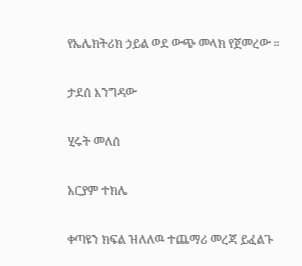የኤሌክትሪክ ኃይል ወደ ውጭ መላክ የጀመረው ።

ታደሰ እንግዳው

ሂሩት መለሰ

አርያም ተክሌ

ቀጣዩን ክፍል ዝለለዉ ተጨማሪ መረጃ ይፈልጉ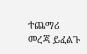ተጨማሪ መረጃ ይፈልጉ